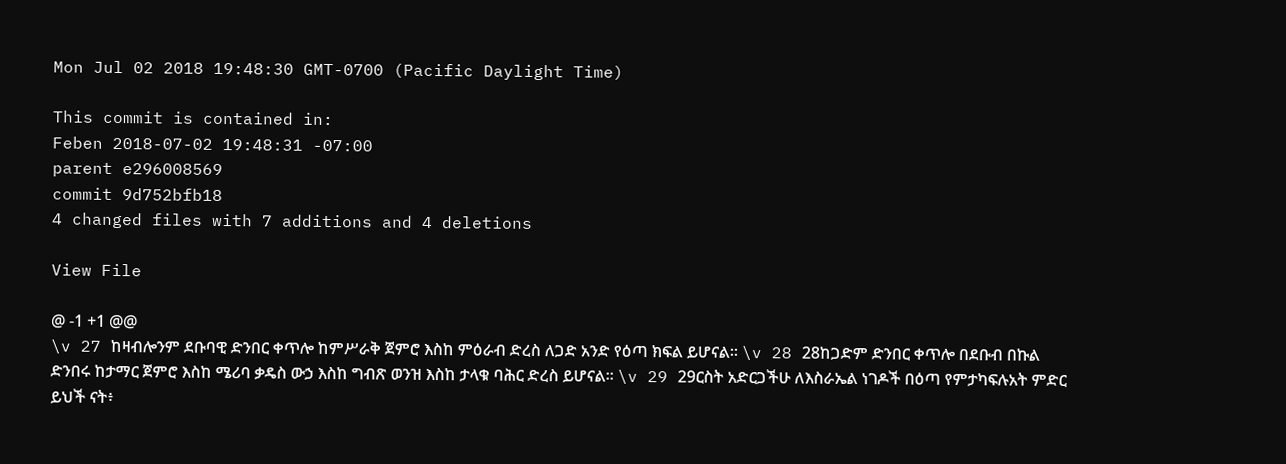Mon Jul 02 2018 19:48:30 GMT-0700 (Pacific Daylight Time)

This commit is contained in:
Feben 2018-07-02 19:48:31 -07:00
parent e296008569
commit 9d752bfb18
4 changed files with 7 additions and 4 deletions

View File

@ -1 +1 @@
\v 27 ከዛብሎንም ደቡባዊ ድንበር ቀጥሎ ከምሥራቅ ጀምሮ እስከ ምዕራብ ድረስ ለጋድ አንድ የዕጣ ክፍል ይሆናል። \v 28 28ከጋድም ድንበር ቀጥሎ በደቡብ በኩል ድንበሩ ከታማር ጀምሮ እስከ ሜሪባ ቃዴስ ውኃ እስከ ግብጽ ወንዝ እስከ ታላቁ ባሕር ድረስ ይሆናል። \v 29 29ርስት አድርጋችሁ ለእስራኤል ነገዶች በዕጣ የምታካፍሉአት ምድር ይህች ናት፥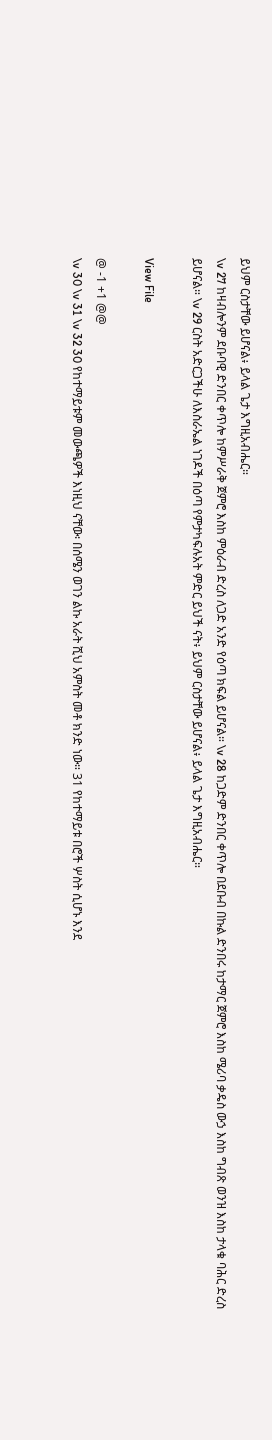ይህም ርስታቸው ይሆናል፥ ይላል ጌታ እግዚአብሔር።
\v 27 ከዛብሎንም ደቡባዊ ድንበር ቀጥሎ ከምሥራቅ ጀምሮ እስከ ምዕራብ ድረስ ለጋድ አንድ የዕጣ ክፍል ይሆናል። \v 28 ከጋድም ድንበር ቀጥሎ በደቡብ በኩል ድንበሩ ከታማር ጀምሮ እስከ ሜሪባ ቃዴስ ውኃ እስከ ግብጽ ወንዝ እስከ ታላቁ ባሕር ድረስ ይሆናል። \v 29 ርስት አድርጋችሁ ለእስራኤል ነገዶች በዕጣ የምታካፍሉአት ምድር ይህች ናት፥ ይህም ርስታቸው ይሆናል፥ ይላል ጌታ እግዚአብሔር።

View File

@ -1 +1 @@
\v 30 \v 31 \v 32 30 የከተማይቱም መውጫዎች እነዚህ ናቸው፡ በሰሜን ወገን ልኩ አራት ሺህ አምስት መቶ ክንድ ነው። 31 የከተማይቱ በሮች ሦስት ሲሆኑ እንደ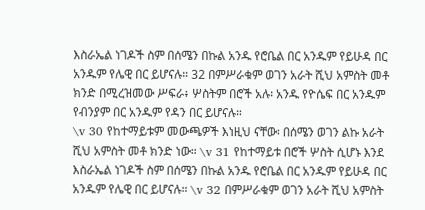እስራኤል ነገዶች ስም በሰሜን በኩል አንዱ የሮቤል በር አንዱም የይሁዳ በር አንዱም የሌዊ በር ይሆናሉ። 32 በምሥራቁም ወገን አራት ሺህ አምስት መቶ ክንድ በሚረዝመው ሥፍራ፥ ሦስትም በሮች አሉ፡ አንዱ የዮሴፍ በር አንዱም የብንያም በር አንዱም የዳን በር ይሆናሉ።
\v 30 የከተማይቱም መውጫዎች እነዚህ ናቸው፡ በሰሜን ወገን ልኩ አራት ሺህ አምስት መቶ ክንድ ነው። \v 31 የከተማይቱ በሮች ሦስት ሲሆኑ እንደ እስራኤል ነገዶች ስም በሰሜን በኩል አንዱ የሮቤል በር አንዱም የይሁዳ በር አንዱም የሌዊ በር ይሆናሉ። \v 32 በምሥራቁም ወገን አራት ሺህ አምስት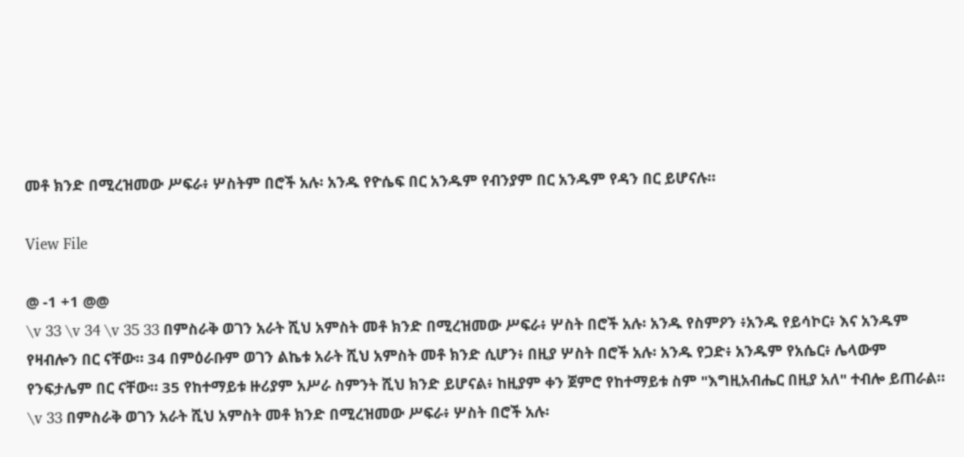መቶ ክንድ በሚረዝመው ሥፍራ፥ ሦስትም በሮች አሉ፡ አንዱ የዮሴፍ በር አንዱም የብንያም በር አንዱም የዳን በር ይሆናሉ።

View File

@ -1 +1 @@
\v 33 \v 34 \v 35 33 በምስራቅ ወገን አራት ሺህ አምስት መቶ ክንድ በሚረዝመው ሥፍራ፥ ሦስት በሮች አሉ፡ አንዱ የስምዖን ፥አንዱ የይሳኮር፥ እና አንዱም የዛብሎን በር ናቸው። 34 በምዕራቡም ወገን ልኬቱ አራት ሺህ አምስት መቶ ክንድ ሲሆን፥ በዚያ ሦስት በሮች አሉ፡ አንዱ የጋድ፥ አንዱም የአሴር፥ ሌላውም የንፍታሌም በር ናቸው። 35 የከተማይቱ ዙሪያም አሥራ ስምንት ሺህ ክንድ ይሆናል፥ ከዚያም ቀን ጀምሮ የከተማይቱ ስም "እግዚአብሔር በዚያ አለ" ተብሎ ይጠራል።
\v 33 በምስራቅ ወገን አራት ሺህ አምስት መቶ ክንድ በሚረዝመው ሥፍራ፥ ሦስት በሮች አሉ፡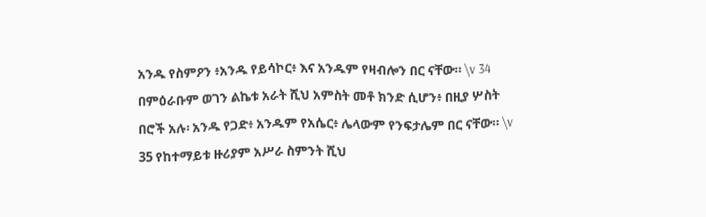አንዱ የስምዖን ፥አንዱ የይሳኮር፥ እና አንዱም የዛብሎን በር ናቸው። \v 34 በምዕራቡም ወገን ልኬቱ አራት ሺህ አምስት መቶ ክንድ ሲሆን፥ በዚያ ሦስት በሮች አሉ፡ አንዱ የጋድ፥ አንዱም የአሴር፥ ሌላውም የንፍታሌም በር ናቸው። \v 35 የከተማይቱ ዙሪያም አሥራ ስምንት ሺህ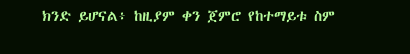ክንድ ይሆናል፥ ከዚያም ቀን ጀምሮ የከተማይቱ ስም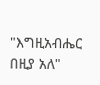"እግዚአብሔር በዚያ አለ"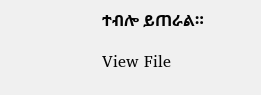ተብሎ ይጠራል።

View File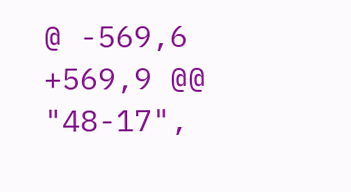@ -569,6 +569,9 @@
"48-17",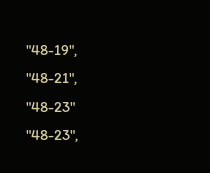"48-19",
"48-21",
"48-23"
"48-23",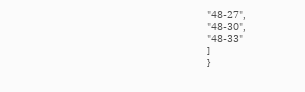"48-27",
"48-30",
"48-33"
]
}